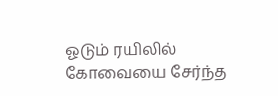ஓடும் ரயிலில் கோவையை சேர்ந்த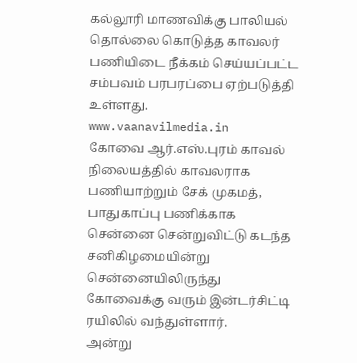கல்லூரி மாணவிக்கு பாலியல் தொல்லை கொடுத்த காவலர் பணியிடை நீக்கம் செய்யப்பட்ட சம்பவம் பரபரப்பை ஏற்படுத்தி உள்ளது.
www.vaanavilmedia.in
கோவை ஆர்.எஸ்.புரம் காவல் நிலையத்தில் காவலராக பணியாற்றும் சேக் முகமத், பாதுகாப்பு பணிக்காக சென்னை சென்றுவிட்டு கடந்த சனிகிழமையின்று சென்னையிலிருந்து கோவைக்கு வரும் இன்டர்சிட்டி ரயிலில் வந்துள்ளார்.
அன்று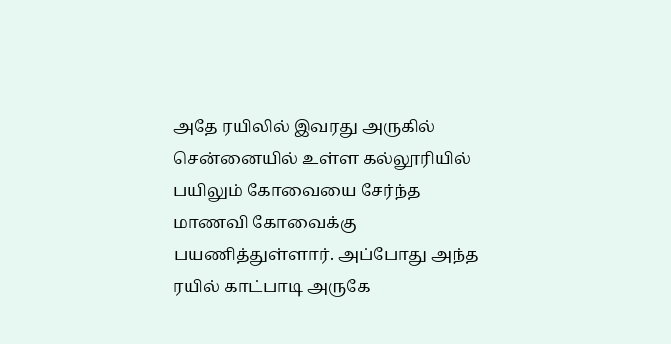அதே ரயிலில் இவரது அருகில் சென்னையில் உள்ள கல்லூரியில் பயிலும் கோவையை சேர்ந்த மாணவி கோவைக்கு பயணித்துள்ளார். அப்போது அந்த ரயில் காட்பாடி அருகே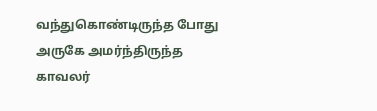வந்துகொண்டிருந்த போது அருகே அமர்ந்திருந்த காவலர்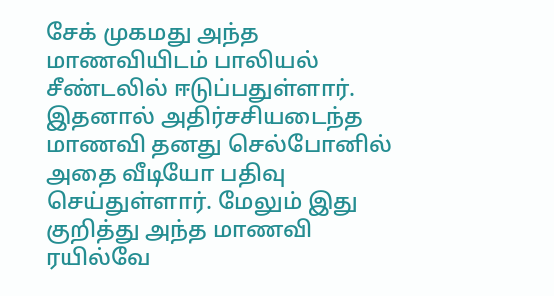சேக் முகமது அந்த மாணவியிடம் பாலியல் சீண்டலில் ஈடுப்பதுள்ளார்.
இதனால் அதிர்சசியடைந்த மாணவி தனது செல்போனில் அதை வீடியோ பதிவு செய்துள்ளார். மேலும் இது குறித்து அந்த மாணவி ரயில்வே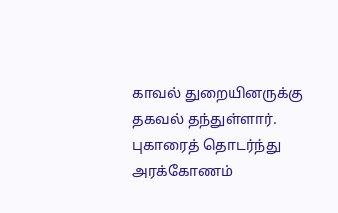காவல் துறையினருக்கு தகவல் தந்துள்ளார்.
புகாரைத் தொடர்ந்து அரக்கோணம்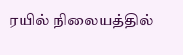ரயில் நிலையத்தில்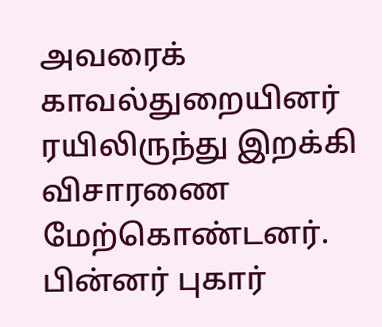அவரைக் காவல்துறையினர் ரயிலிருந்து இறக்கி விசாரணை மேற்கொண்டனர். பின்னர் புகார்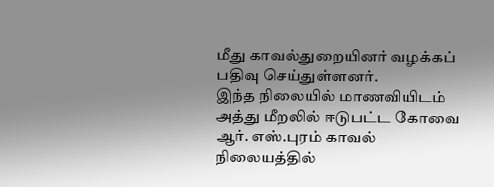மீது காவல்துறையினர் வழக்கப் பதிவு செய்துள்ளனர்.
இந்த நிலையில் மாணவியிடம் அத்து மீறலில் ஈடுபட்ட கோவை ஆர். எஸ்.புரம் காவல் நிலையத்தில்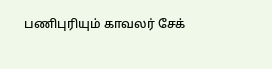பணிபுரியும் காவலர் சேக்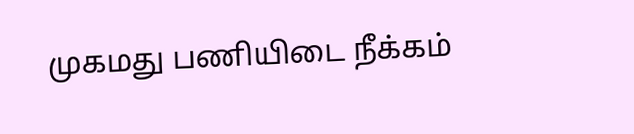முகமது பணியிடை நீக்கம்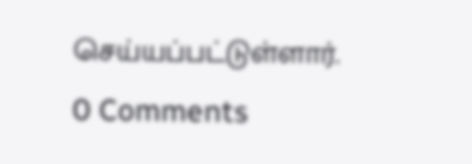செய்யப்பட்டுள்ளார்.
0 Comments